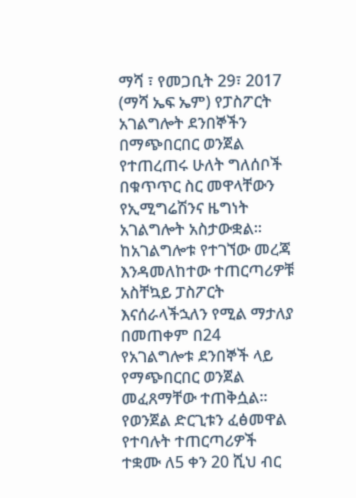ማሻ ፣ የመጋቢት 29፣ 2017 (ማሻ ኤፍ ኤም) የፓስፖርት አገልግሎት ደንበኞችን በማጭበርበር ወንጀል የተጠረጠሩ ሁለት ግለሰቦች በቁጥጥር ስር መዋላቸውን የኢሚግሬሽንና ዜግነት አገልግሎት አስታውቋል፡፡
ከአገልግሎቱ የተገኘው መረጃ እንዳመለከተው ተጠርጣሪዎቹ አስቸኳይ ፓስፖርት እናሰራላችኋለን የሚል ማታለያ በመጠቀም በ24 የአገልግሎቱ ደንበኞች ላይ የማጭበርበር ወንጀል መፈጸማቸው ተጠቅሷል፡፡
የወንጀል ድርጊቱን ፈፅመዋል የተባሉት ተጠርጣሪዎች ተቋሙ ለ5 ቀን 20 ሺህ ብር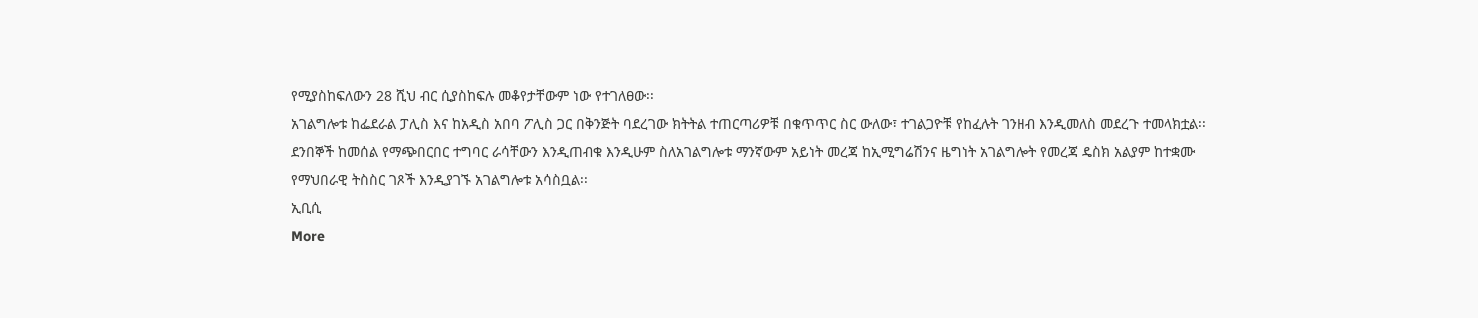የሚያስከፍለውን 28 ሺህ ብር ሲያስከፍሉ መቆየታቸውም ነው የተገለፀው፡፡
አገልግሎቱ ከፌደራል ፓሊስ እና ከአዲስ አበባ ፖሊስ ጋር በቅንጅት ባደረገው ክትትል ተጠርጣሪዎቹ በቁጥጥር ስር ውለው፣ ተገልጋዮቹ የከፈሉት ገንዘብ እንዲመለስ መደረጉ ተመላክቷል፡፡
ደንበኞች ከመሰል የማጭበርበር ተግባር ራሳቸውን እንዲጠብቁ እንዲሁም ስለአገልግሎቱ ማንኛውም አይነት መረጃ ከኢሚግሬሽንና ዜግነት አገልግሎት የመረጃ ዴስክ አልያም ከተቋሙ የማህበራዊ ትስስር ገጾች እንዲያገኙ አገልግሎቱ አሳስቧል፡፡
ኢቢሲ
More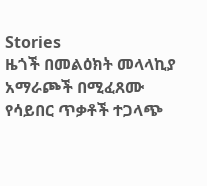Stories
ዜጎች በመልዕክት መላላኪያ አማራጮች በሚፈጸሙ የሳይበር ጥቃቶች ተጋላጭ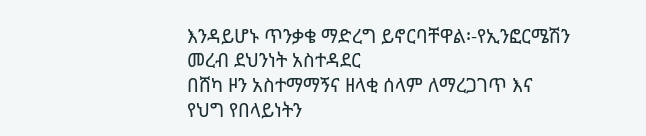እንዳይሆኑ ጥንቃቄ ማድረግ ይኖርባቸዋል፡-የኢንፎርሜሽን መረብ ደህንነት አስተዳደር
በሸካ ዞን አስተማማኝና ዘላቂ ሰላም ለማረጋገጥ እና የህግ የበላይነትን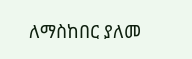ለማስከበር ያለመ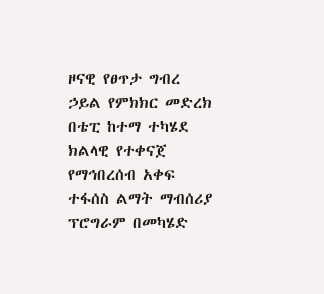ዞናዊ የፀጥታ ግብረ ኃይል የምክክር መድረክ በቴፒ ከተማ ተካሄደ
ክልላዊ የተቀናጀ የማኅበረሰብ አቀፍ ተፋሰስ ልማት ማብሰሪያ ፕሮግራም በመካሄድ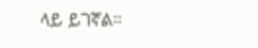ላይ ይገኛል።